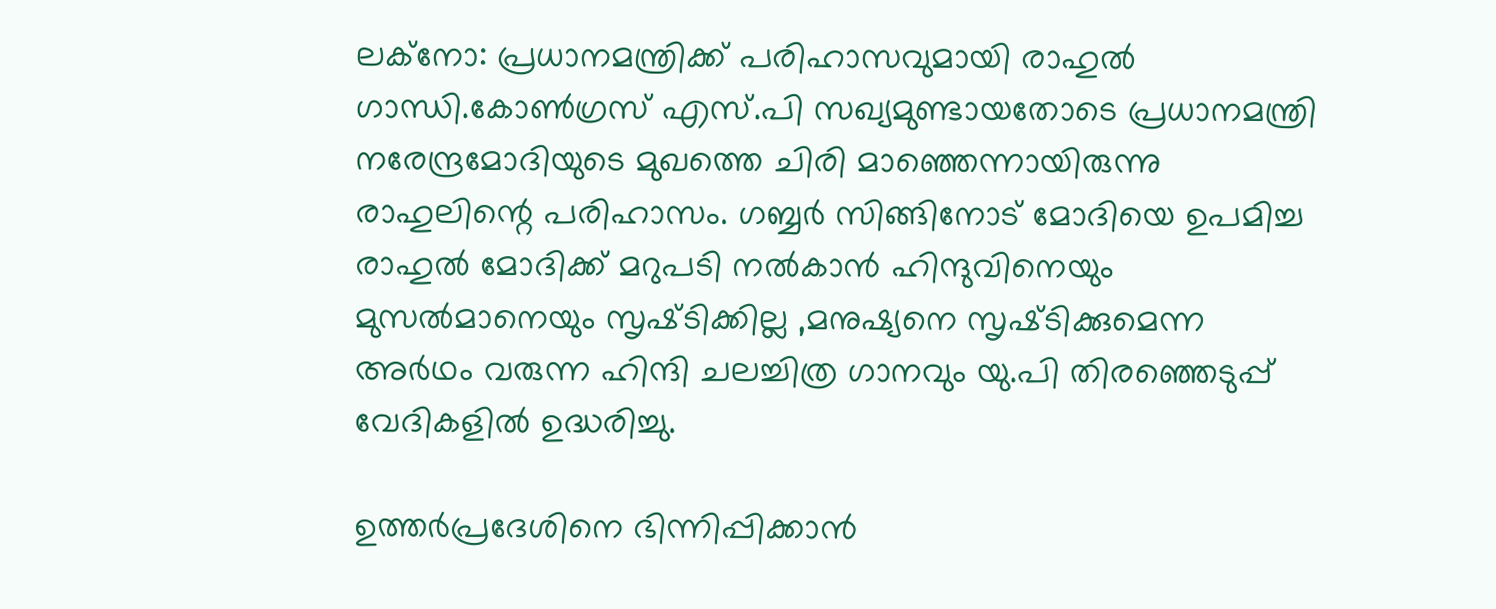ലക്നോ: പ്രധാനമന്ത്രിക്ക് പരിഹാസവുമായി രാഹുല്‍ ഗാന്ധി.കോണ്‍ഗ്രസ് എസ്.പി സഖ്യമുണ്ടായതോടെ പ്രധാനമന്ത്രി നരേന്ദ്രമോദിയുടെ മുഖത്തെ ചിരി മാഞ്ഞെന്നായിരുന്നു രാഹുലിന്റെ പരിഹാസം. ഗബ്ബര്‍ സിങ്ങിനോട് മോദിയെ ഉപമിച്ച രാഹുല്‍ മോദിക്ക് മറുപടി നല്‍കാന്‍ ഹിന്ദുവിനെയും മുസല്‍മാനെയും സൃഷ്‌ടിക്കില്ല ,മനുഷ്യനെ സൃഷ്‌ടിക്കുമെന്ന അര്‍ഥം വരുന്ന ഹിന്ദി ചലച്ചിത്ര ഗാനവും യു.പി തിരഞ്ഞെടുപ്പ് വേദികളില്‍ ഉദ്ധരിച്ചു.

ഉത്തര്‍പ്രദേശിനെ ഭിന്നിപ്പിക്കാന്‍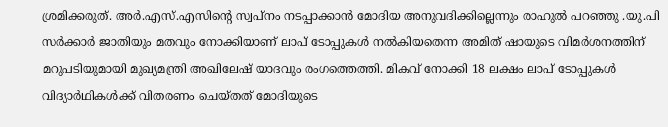ശ്രമിക്കരുത്. അര്‍.എസ്.എസിന്റെ സ്വപ്നം നടപ്പാക്കാന്‍ മോദിയ അനുവദിക്കില്ലെന്നും രാഹുല്‍ പറഞ്ഞു .യു.പി സര്‍ക്കാര്‍ ജാതിയും മതവും നോക്കിയാണ് ലാപ് ടോപ്പുകള്‍ നല്‍കിയതെന്ന അമിത് ഷായുടെ വിമര്‍ശനത്തിന് മറുപടിയുമായി മുഖ്യമന്ത്രി അഖിലേഷ് യാദവും രംഗത്തെത്തി. മികവ് നോക്കി 18 ലക്ഷം ലാപ് ടോപ്പുകള്‍ വിദ്യാര്‍ഥികള്‍ക്ക് വിതരണം ചെയ്തത് മോദിയുടെ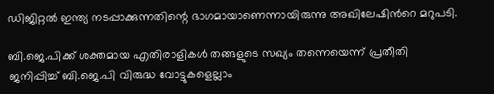ഡിജിറ്റല്‍ ഇന്ത്യ നടപ്പാക്കുന്നതിന്റെ ഭാഗമായാണെന്നായിരുന്നു അഖിലേഷിന്‍റെ മറുപടി.

ബി.ജെ.പിക്ക് ശക്തമായ എതിരാളികള്‍ തങ്ങളുടെ സഖ്യം തന്നെയെന്ന് പ്രതീതി ജനിപ്പിച്ച് ബി.ജെ.പി വിരുദ്ധ വോട്ടുകളെല്ലാം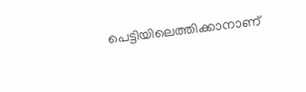പെട്ടിയിലെത്തിക്കാനാണ്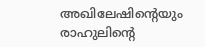അഖിലേഷിന്റെയും രാഹുലിന്റെ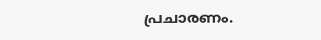പ്രചാരണം.